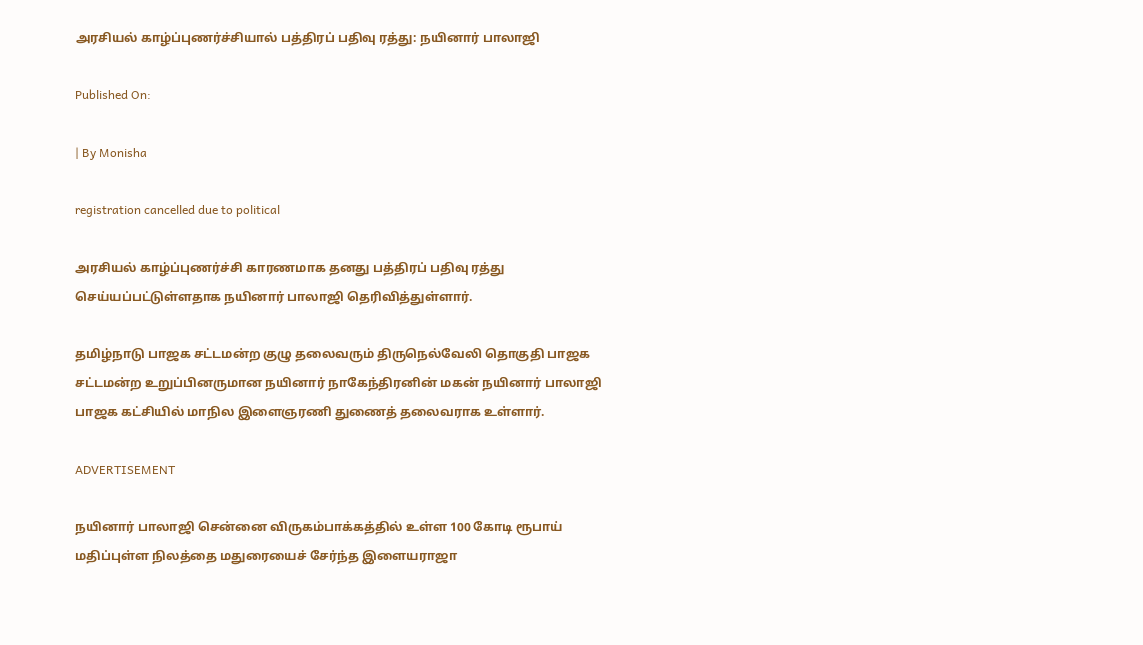அரசியல் காழ்ப்புணர்ச்சியால் பத்திரப் பதிவு ரத்து: நயினார் பாலாஜி

Published On:

| By Monisha

registration cancelled due to political

அரசியல் காழ்ப்புணர்ச்சி காரணமாக தனது பத்திரப் பதிவு ரத்து செய்யப்பட்டுள்ளதாக நயினார் பாலாஜி தெரிவித்துள்ளார்.

தமிழ்நாடு பாஜக சட்டமன்ற குழு தலைவரும் திருநெல்வேலி தொகுதி பாஜக சட்டமன்ற உறுப்பினருமான நயினார் நாகேந்திரனின் மகன் நயினார் பாலாஜி பாஜக கட்சியில் மாநில இளைஞரணி துணைத் தலைவராக உள்ளார்.

ADVERTISEMENT

நயினார் பாலாஜி சென்னை விருகம்பாக்கத்தில் உள்ள 100 கோடி ரூபாய் மதிப்புள்ள நிலத்தை மதுரையைச் சேர்ந்த இளையராஜா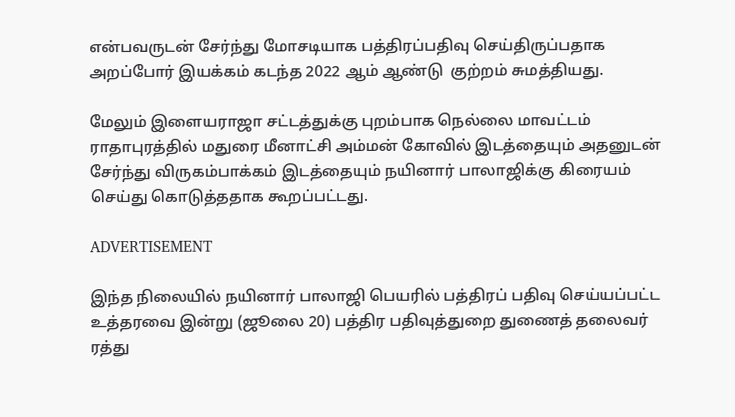என்பவருடன் சேர்ந்து மோசடியாக பத்திரப்பதிவு செய்திருப்பதாக அறப்போர் இயக்கம் கடந்த 2022 ஆம் ஆண்டு  குற்றம் சுமத்தியது.

மேலும் இளையராஜா சட்டத்துக்கு புறம்பாக நெல்லை மாவட்டம் ராதாபுரத்தில் மதுரை மீனாட்சி அம்மன் கோவில் இடத்தையும் அதனுடன் சேர்ந்து விருகம்பாக்கம் இடத்தையும் நயினார் பாலாஜிக்கு கிரையம் செய்து கொடுத்ததாக கூறப்பட்டது.

ADVERTISEMENT

இந்த நிலையில் நயினார் பாலாஜி பெயரில் பத்திரப் பதிவு செய்யப்பட்ட உத்தரவை இன்று (ஜூலை 20) பத்திர பதிவுத்துறை துணைத் தலைவர் ரத்து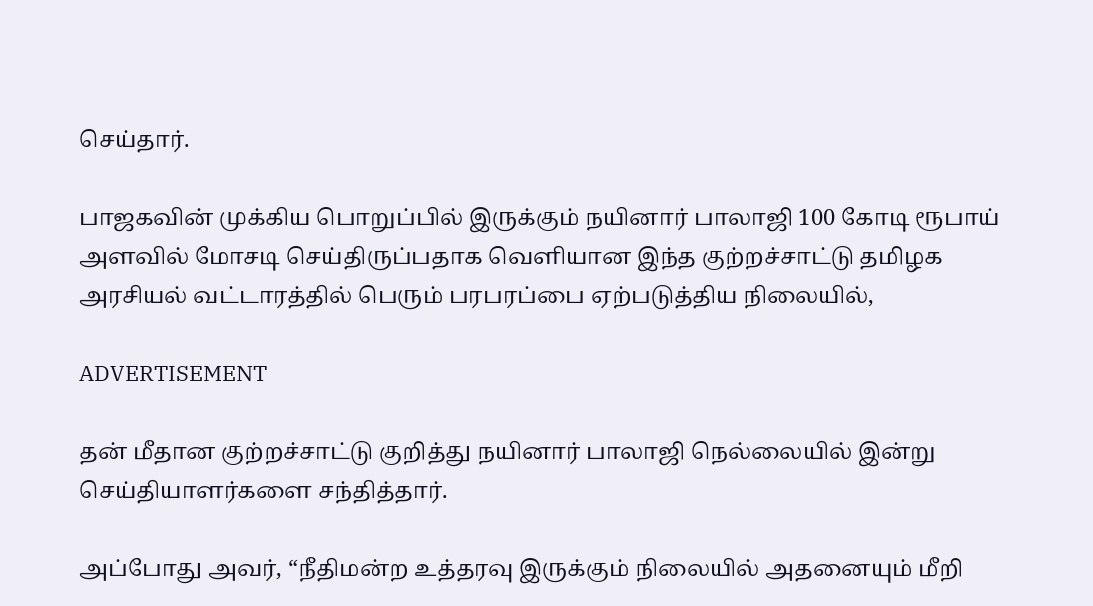செய்தார்.

பாஜகவின் முக்கிய பொறுப்பில் இருக்கும் நயினார் பாலாஜி 100 கோடி ரூபாய் அளவில் மோசடி செய்திருப்பதாக வெளியான இந்த குற்றச்சாட்டு தமிழக அரசியல் வட்டாரத்தில் பெரும் பரபரப்பை ஏற்படுத்திய நிலையில்,

ADVERTISEMENT

தன் மீதான குற்றச்சாட்டு குறித்து நயினார் பாலாஜி நெல்லையில் இன்று செய்தியாளர்களை சந்தித்தார்.

அப்போது அவர், “நீதிமன்ற உத்தரவு இருக்கும் நிலையில் அதனையும் மீறி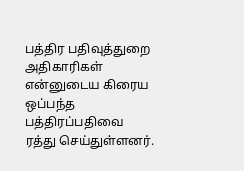பத்திர பதிவுத்துறை அதிகாரிகள் என்னுடைய கிரைய ஒப்பந்த பத்திரப்பதிவை ரத்து செய்துள்ளனர்.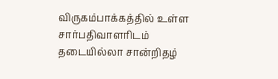விருகம்பாக்கத்தில் உள்ள சார்பதிவாளரிடம் தடையில்லா சான்றிதழ்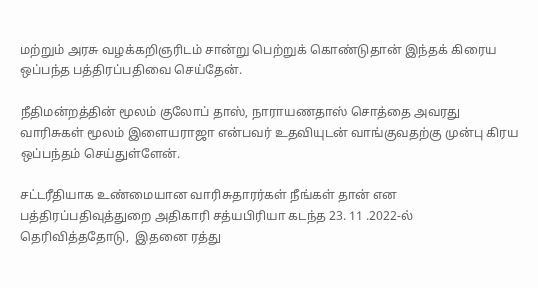மற்றும் அரசு வழக்கறிஞரிடம் சான்று பெற்றுக் கொண்டுதான் இந்தக் கிரைய ஒப்பந்த பத்திரப்பதிவை செய்தேன்.

நீதிமன்றத்தின் மூலம் குலோப் தாஸ், நாராயணதாஸ் சொத்தை அவரது வாரிசுகள் மூலம் இளையராஜா என்பவர் உதவியுடன் வாங்குவதற்கு முன்பு கிரய ஒப்பந்தம் செய்துள்ளேன்.

சட்டரீதியாக உண்மையான வாரிசுதாரர்கள் நீங்கள் தான் என பத்திரப்பதிவுத்துறை அதிகாரி சத்யபிரியா கடந்த 23. 11 .2022-ல் தெரிவித்ததோடு,  இதனை ரத்து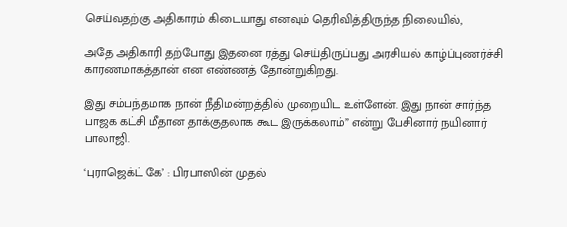செய்வதற்கு அதிகாரம் கிடையாது எனவும் தெரிவித்திருந்த நிலையில்,

அதே அதிகாரி தற்போது இதனை ரத்து செய்திருப்பது அரசியல் காழ்ப்புணர்ச்சி காரணமாகத்தான் என எண்ணத் தோன்றுகிறது.

இது சம்பந்தமாக நான் நீதிமன்றத்தில் முறையிட உள்ளேன். இது நான் சார்ந்த பாஜக கட்சி மீதான தாக்குதலாக கூட இருக்கலாம்” என்று பேசினார் நயினார் பாலாஜி.

‘புராஜெக்ட் கே’ : பிரபாஸின் முதல்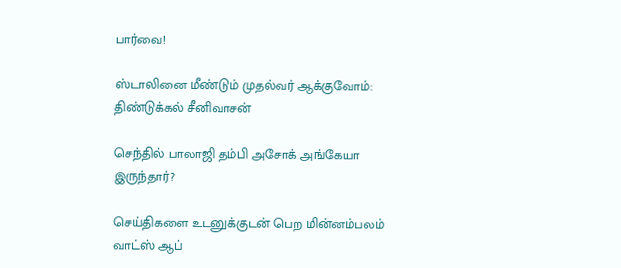பார்வை!

ஸ்டாலினை மீண்டும் முதல்வர் ஆக்குவோம்: திண்டுக்கல் சீனிவாசன்

செந்தில் பாலாஜி தம்பி அசோக் அங்கேயா இருந்தார்?

செய்திகளை உடனுக்குடன் பெற மின்னம்பலம் வாட்ஸ் ஆப்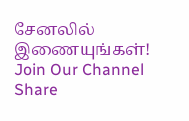சேனலில் இணையுங்கள்!
Join Our Channel
Share